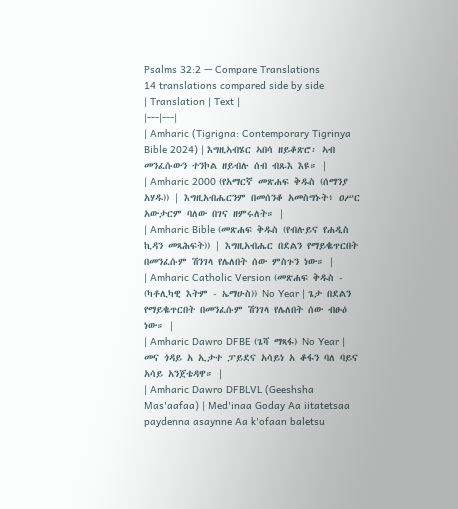Psalms 32:2 — Compare Translations
14 translations compared side by side
| Translation | Text |
|---|---|
| Amharic (Tigrigna: Contemporary Tigrinya Bible 2024) | እግዚኣብሄር ኣበሳ ዘይቆጽሮ፡ ኣብ መንፈሱውን ተንኮል ዘይብሉ ሰብ ብጹእ እዩ። |
| Amharic 2000 (የአማርኛ መጽሐፍ ቅዱስ (ሰማንያ አሃዱ)) | እግዚአብሔርንም በመሰንቆ አመስግኑት፥ ዐሥር አውታርም ባለው በገና ዘምሩለት። |
| Amharic Bible (መጽሐፍ ቅዱስ (የብሉይና የሐዲስ ኪዳን መጻሕፍት)) | እግዚአብሔር በደልን የማይቈጥርበት በመንፈሱም ሽንገላ የሌለበት ሰው ምስጉን ነው። |
| Amharic Catholic Version (መጽሐፍ ቅዱስ - (ካቶሊካዊ እትም - ኤማሁስ)) No Year | ጌታ በደልን የማይቈጥርበት በመንፈሱም ሽንገላ የሌለበት ሰው ብፁዕ ነው። |
| Amharic Dawro DFBE (ጌሻ ማጻፋ) No Year | መና ጎዳይ አ ኢታተ ፓይደና አሳይነ አ ቆፋን ባለ ባይና አሳይ አንጀቴዳዋ። |
| Amharic Dawro DFBLVL (Geeshsha Mas'aafaa) | Med'inaa Goday Aa iitatetsaa paydenna asaynne Aa k'ofaan baletsu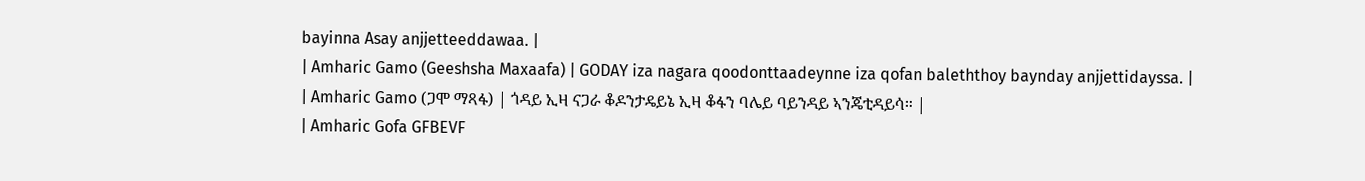bayinna Asay anjjetteeddawaa. |
| Amharic Gamo (Geeshsha Maxaafa) | GODAY iza nagara qoodonttaadeynne iza qofan baleththoy baynday anjjettidayssa. |
| Amharic Gamo (ጋሞ ማጻፋ) | ጎዳይ ኢዛ ናጋራ ቆዶንታዴይኔ ኢዛ ቆፋን ባሌይ ባይንዳይ ኣንጄቲዳይሳ። |
| Amharic Gofa GFBEVF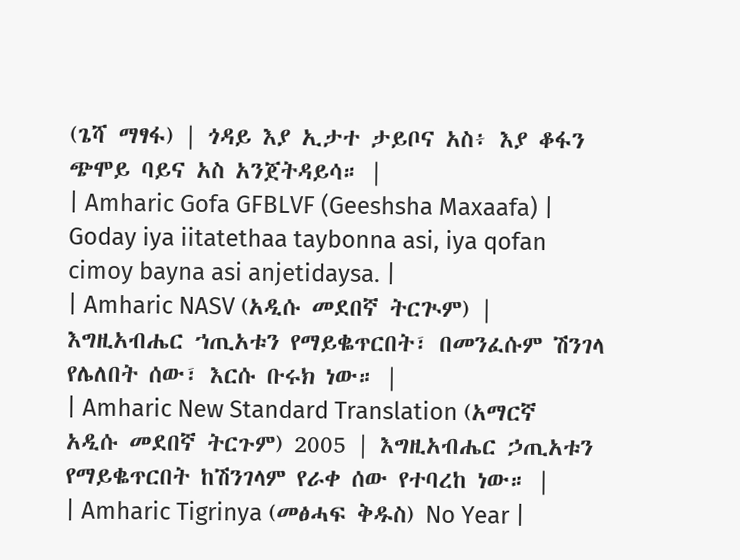(ጌሻ ማፃፋ) | ጎዳይ እያ ኢታተ ታይቦና አስ፥ እያ ቆፋን ጭሞይ ባይና አስ አንጀትዳይሳ። |
| Amharic Gofa GFBLVF (Geeshsha Maxaafa) | Goday iya iitatethaa taybonna asi, iya qofan cimoy bayna asi anjetidaysa. |
| Amharic NASV (አዲሱ መደበኛ ትርጒም) | እግዚአብሔር ኀጢአቱን የማይቈጥርበት፣ በመንፈሱም ሽንገላ የሌለበት ሰው፣ እርሱ ቡሩክ ነው። |
| Amharic New Standard Translation (አማርኛ አዲሱ መደበኛ ትርጉም) 2005 | እግዚአብሔር ኃጢአቱን የማይቈጥርበት ከሽንገላም የራቀ ሰው የተባረከ ነው። |
| Amharic Tigrinya (መፅሓፍ ቅዱስ) No Year |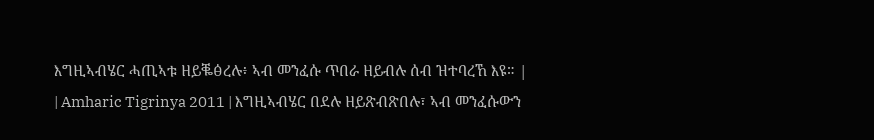እግዚኣብሄር ሓጢኣቱ ዘይቘፅረሉ፥ ኣብ መንፈሱ ጥበራ ዘይብሉ ሰብ ዝተባረኸ እዩ። |
| Amharic Tigrinya 2011 | እግዚኣብሄር በደሉ ዘይጽብጽበሉ፣ ኣብ መንፈሱውን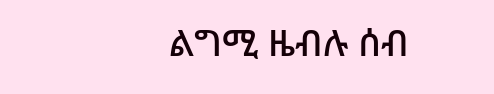ልግሚ ዜብሉ ሰብ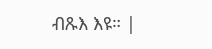ብጹእ እዩ። |